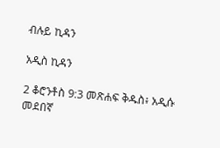ብሉይ ኪዳን

አዲስ ኪዳን

2 ቆሮንቶስ 9:3 መጽሐፍ ቅዱስ፥ አዲሱ መደበኛ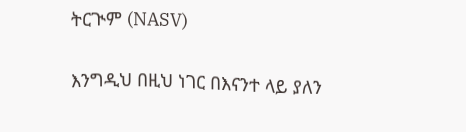ትርጒም (NASV)

እንግዲህ በዚህ ነገር በእናንተ ላይ ያለን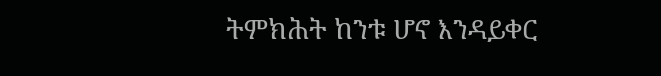ትምክሕት ከንቱ ሆኖ እንዳይቀር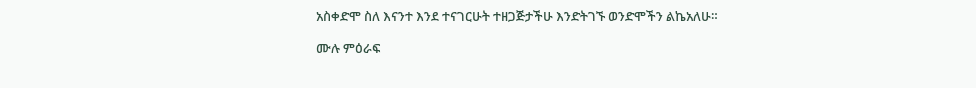አስቀድሞ ስለ እናንተ እንደ ተናገርሁት ተዘጋጅታችሁ እንድትገኙ ወንድሞችን ልኬአለሁ።

ሙሉ ምዕራፍ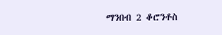ማንበብ 2 ቆሮንቶስ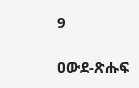9

ዐውደ-ጽሑፍ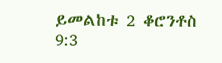ይመልከቱ 2 ቆሮንቶስ 9:3